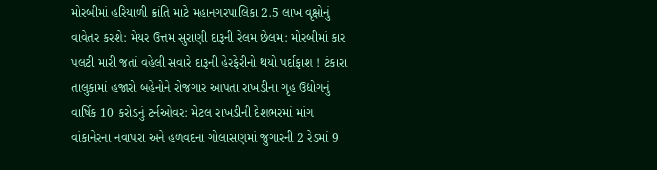મોરબીમાં હરિયાળી ક્રાંતિ માટે મહાનગરપાલિકા 2.5 લાખ વૃક્ષોનું વાવેતર કરશે: મેયર ઉત્તમ સુરાણી દારૂની રેલમ છેલમ: મોરબીમાં કાર પલટી મારી જતાં વહેલી સવારે દારૂની હેરફેરીનો થયો પર્દાફાશ ! ટંકારા તાલુકામાં હજારો બહેનોને રોજગાર આપતા રાખડીના ગૃહ ઉદ્યોગનું વાર્ષિક 10 કરોડનું ટર્નઓવર: મેટલ રાખડીની દેશભરમાં માંગ વાંકાનેરના નવાપરા અને હળવદના ગોલાસણમાં જુગારની 2 રેડમાં 9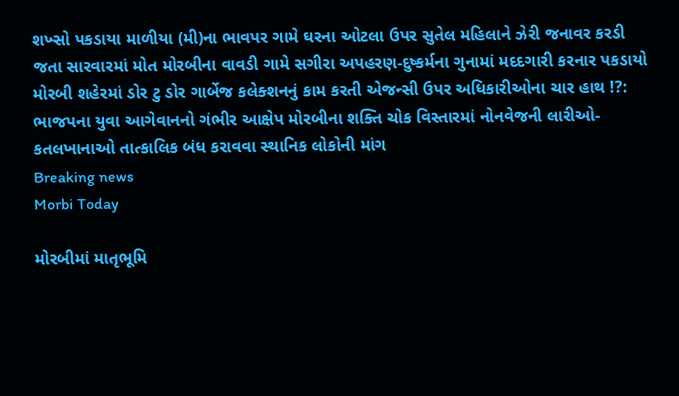શખ્સો પકડાયા માળીયા (મી)ના ભાવપર ગામે ઘરના ઓટલા ઉપર સુતેલ મહિલાને ઝેરી જનાવર કરડી જતા સારવારમાં મોત મોરબીના વાવડી ગામે સગીરા અપહરણ-દુષ્કર્મના ગુનામાં મદદગારી કરનાર પકડાયો મોરબી શહેરમાં ડોર ટુ ડોર ગાર્બેજ કલેક્શનનું કામ કરતી એજન્સી ઉપર અધિકારીઓના ચાર હાથ !?: ભાજપના યુવા આગેવાનનો ગંભીર આક્ષેપ મોરબીના શક્તિ ચોક વિસ્તારમાં નોનવેજની લારીઓ-કતલખાનાઓ તાત્કાલિક બંધ કરાવવા સ્થાનિક લોકોની માંગ
Breaking news
Morbi Today

મોરબીમાં માતૃભૂમિ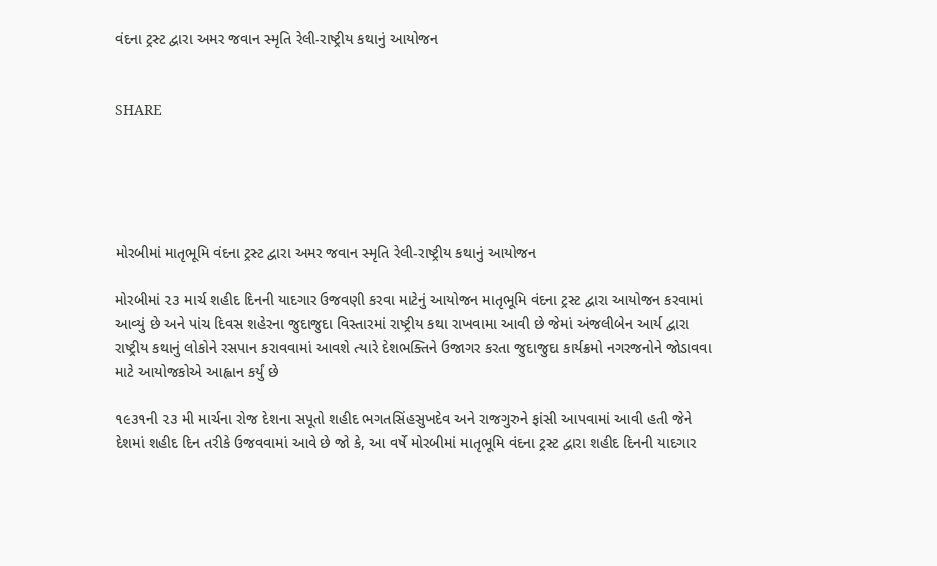વંદના ટ્રસ્ટ દ્વારા અમર જવાન સ્મૃતિ રેલી-રાષ્ટ્રીય કથાનું આયોજન


SHARE





મોરબીમાં માતૃભૂમિ વંદના ટ્રસ્ટ દ્વારા અમર જવાન સ્મૃતિ રેલી-રાષ્ટ્રીય કથાનું આયોજન

મોરબીમાં ૨૩ માર્ચ શહીદ દિનની યાદગાર ઉજવણી કરવા માટેનું આયોજન માતૃભૂમિ વંદના ટ્રસ્ટ દ્વારા આયોજન કરવામાં આવ્યું છે અને પાંચ દિવસ શહેરના જુદાજુદા વિસ્તારમાં રાષ્ટ્રીય કથા રાખવામા આવી છે જેમાં અંજલીબેન આર્ય દ્વારા રાષ્ટ્રીય કથાનું લોકોને રસપાન કરાવવામાં આવશે ત્યારે દેશભક્તિને ઉજાગર કરતા જુદાજુદા કાર્યક્રમો નગરજનોને જોડાવવા માટે આયોજકોએ આહ્વાન કર્યું છે

૧૯૩૧ની ૨૩ મી માર્ચના રોજ દેશના સપૂતો શહીદ ભગતસિંહસુખદેવ અને રાજગુરુને ફાંસી આપવામાં આવી હતી જેને દેશમાં શહીદ દિન તરીકે ઉજવવામાં આવે છે જો કે, આ વર્ષે મોરબીમાં માતૃભૂમિ વંદના ટ્રસ્ટ દ્વારા શહીદ દિનની યાદગાર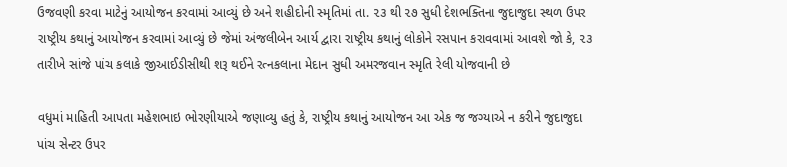ઉજવણી કરવા માટેનું આયોજન કરવામાં આવ્યું છે અને શહીદોની સ્મૃતિમાં તા. ૨૩ થી ૨૭ સુધી દેશભક્તિના જુદાજુદા સ્થળ ઉપર રાષ્ટ્રીય કથાનું આયોજન કરવામાં આવ્યું છે જેમાં અંજલીબેન આર્ય દ્વારા રાષ્ટ્રીય કથાનું લોકોને રસપાન કરાવવામાં આવશે જો કે, ૨૩ તારીખે સાંજે પાંચ કલાકે જીઆઈડીસીથી શરૂ થઈને રત્નકલાના મેદાન સુધી અમરજવાન સ્મૃતિ રેલી યોજવાની છે

વધુમાં માહિતી આપતા મહેશભાઇ ભોરણીયાએ જણાવ્યુ હતું કે, રાષ્ટ્રીય કથાનું આયોજન આ એક જ જગ્યાએ ન કરીને જુદાજુદા પાંચ સેન્ટર ઉપર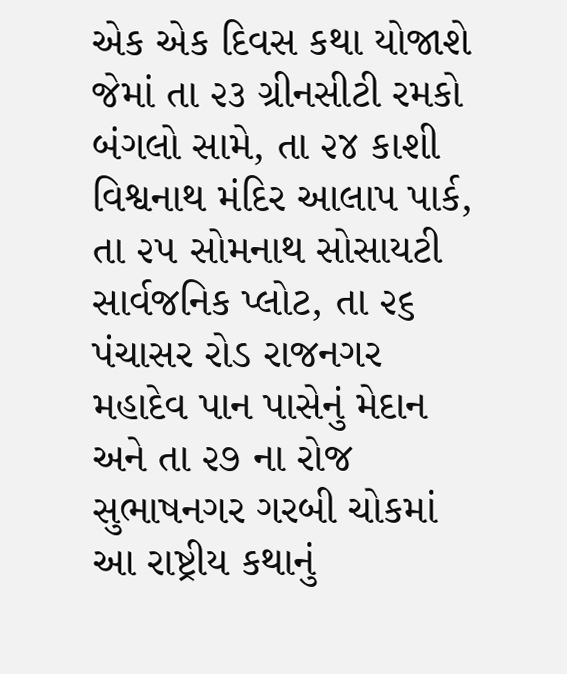એક એક દિવસ કથા યોજાશે જેમાં તા ૨૩ ગ્રીનસીટી રમકો બંગલો સામે, તા ૨૪ કાશી વિશ્વનાથ મંદિર આલાપ પાર્ક, તા ૨૫ સોમનાથ સોસાયટી સાર્વજનિક પ્લોટ, તા ૨૬ પંચાસર રોડ રાજનગર મહાદેવ પાન પાસેનું મેદાન અને તા ૨૭ ના રોજ સુભાષનગર ગરબી ચોકમાં આ રાષ્ટ્રીય કથાનું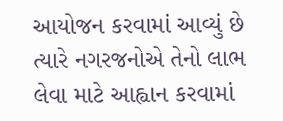આયોજન કરવામાં આવ્યું છે ત્યારે નગરજનોએ તેનો લાભ લેવા માટે આહ્વાન કરવામાં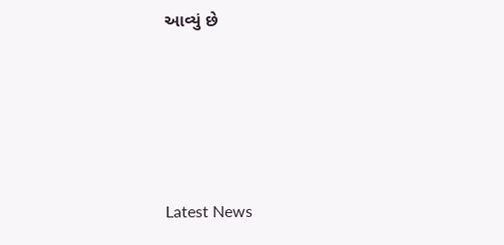આવ્યું છે






Latest News